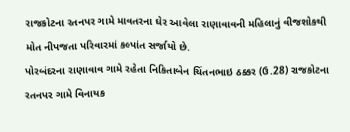રાજકોટના રતનપર ગામે માવતરના ઘેર આવેલા રાણાવાવની મહિલાનું વીજશોકથી મોત નીપજતા પરિવારમાં કલ્પાંત સર્જાયો છે.
પોરબંદરના રાણાવાવ ગામે રહેતા નિકિતાબેન ચિંતનભાઇ ઠક્કર (ઉ.28) રાજકોટના રતનપર ગામે વિનાયક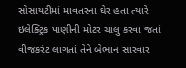સોસાયટીમાં માવતરના ઘેર હતા ત્યારે ઇલેક્ટ્રિક પાણીની મોટર ચાલુ કરવા જતાં વીજકરંટ લાગતાં તેને બેભાન સારવાર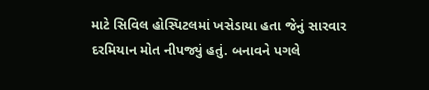માટે સિવિલ હોસ્પિટલમાં ખસેડાયા હતા જેનું સારવાર દરમિયાન મોત નીપજ્યું હતું. બનાવને પગલે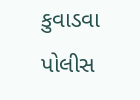કુવાડવા પોલીસ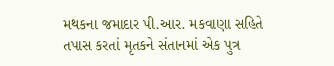મથકના જમાદાર પી.આર. મકવાણા સહિતે તપાસ કરતાં મૃતકને સંતાનમાં એક પુત્ર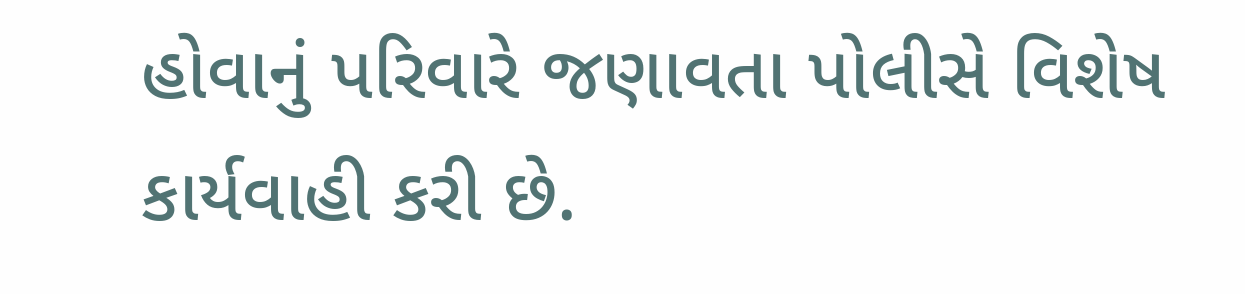હોવાનું પરિવારે જણાવતા પોલીસે વિશેષ કાર્યવાહી કરી છે.